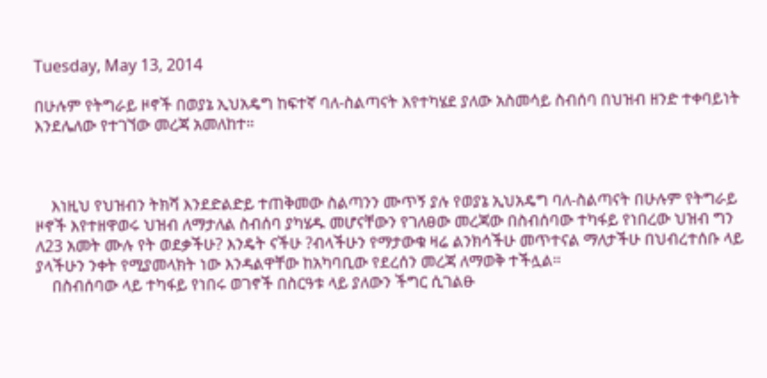Tuesday, May 13, 2014

በሁሉም የትግራይ ዞኖች በወያኔ ኢህአዴግ ከፍተኛ ባለ-ስልጣናት እየተካሄደ ያለው አስመሳይ ስብሰባ በህዝብ ዘንድ ተቀባይነት እንደሌለው የተገኘው መረጃ አመለከተ።



    እነዚህ የህዝብን ትክሻ እንደድልድይ ተጠቅመው ስልጣንን ሙጥኝ ያሉ የወያኔ ኢህአዴግ ባለ-ስልጣናት በሁሉም የትግራይ ዞኖች እየተዘዋወሩ ህዝብ ለማታለል ስብሰባ ያካሄዱ መሆናቸውን የገለፀው መረጃው በስብሰባው ተካፋይ የነበረው ህዝብ ግን ለ23 አመት ሙሉ የት ወደቃችሁ? እንዴት ናችሁ ?ብላችሁን የማታውቁ ዛሬ ልንክሳችሁ መጥተናል ማለታችሁ በህብረተሰቡ ላይ ያላችሁን ንቀት የሚያመላክት ነው እንዳልዋቸው ከአካባቢው የደረሰን መረጃ ለማወቅ ተችሏል።
    በስብሰባው ላይ ተካፋይ የነበሩ ወገኖች በስርዓቱ ላይ ያለውን ችግር ሲገልፁ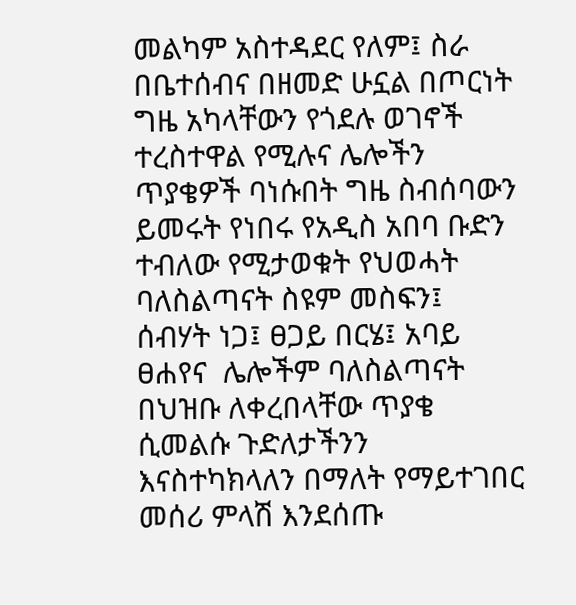መልካም አስተዳደር የለም፤ ስራ በቤተሰብና በዘመድ ሁኗል በጦርነት ግዜ አካላቸውን የጎደሉ ወገኖች ተረስተዋል የሚሉና ሌሎችን ጥያቄዎች ባነሱበት ግዜ ስብሰባውን ይመሩት የነበሩ የአዲስ አበባ ቡድን ተብለው የሚታወቁት የህወሓት ባለስልጣናት ስዩም መስፍን፤ ሰብሃት ነጋ፤ ፀጋይ በርሄ፤ አባይ ፀሐየና  ሌሎችም ባለስልጣናት በህዝቡ ለቀረበላቸው ጥያቄ ሲመልሱ ጉድለታችንን እናስተካክላለን በማለት የማይተገበር መሰሪ ምላሽ እንደሰጡ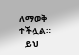ለማወቅ ተችሏል።
   ይህ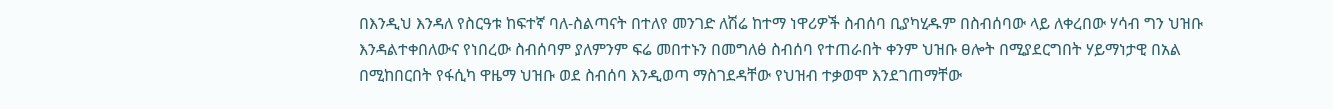በእንዲህ እንዳለ የስርዓቱ ከፍተኛ ባለ-ስልጣናት በተለየ መንገድ ለሽሬ ከተማ ነዋሪዎች ስብሰባ ቢያካሂዱም በስብሰባው ላይ ለቀረበው ሃሳብ ግን ህዝቡ እንዳልተቀበለውና የነበረው ስብሰባም ያለምንም ፍሬ መበተኑን በመግለፅ ስብሰባ የተጠራበት ቀንም ህዝቡ ፀሎት በሚያደርግበት ሃይማነታዊ በአል በሚከበርበት የፋሲካ ዋዜማ ህዝቡ ወደ ስብሰባ እንዲወጣ ማስገደዳቸው የህዝብ ተቃወሞ እንደገጠማቸው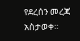የደረሰን መረጃ አስታወቀ።